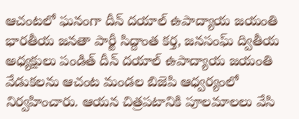ఆచంటలో ఘనంగా దీన్ దయాల్ ఉపాద్యాయ జయంతి
భారతీయ జనతా పార్టీ సిద్దాంత కర్త, జనసంఘ్ ద్వితీయ అధ్యక్షులు పండిత్ దీన్ దయాల్ ఉపాద్యాయ జయంతి వేడుకలను ఆచంట మండల బిజెపి ఆధ్వర్యంలో నిర్వహించారు. ఆయన చిత్రపటానికి పూలమాలలు వేసి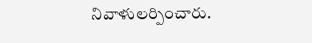నివాళులర్పించారు.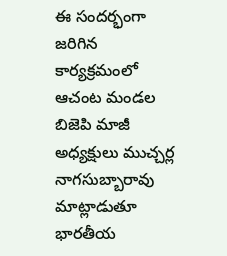ఈ సందర్భంగా జరిగిన కార్యక్రమంలో ఆచంట మండల బిజెపి మాజీ అధ్యక్షులు ముచ్చర్ల నాగసుబ్బారావు మాట్లాడుతూ భారతీయ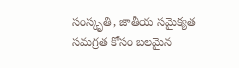సంస్కృతి, జాతీయ సమైక్యత సమగ్రత కోసం బలమైన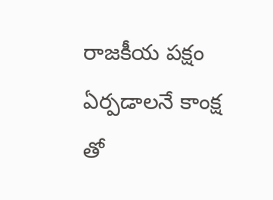రాజకీయ పక్షం ఏర్పడాలనే కాంక్ష తో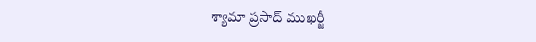శ్యామా ప్రసాద్ ముఖర్జీ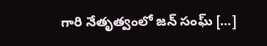గారి నేతృత్వంలో జన్ సంఘ్ […]